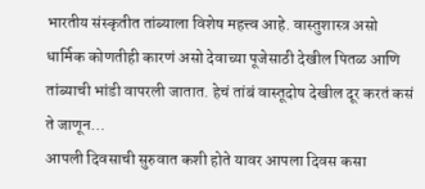भारतीय संस्कृतीत तांब्याला विशेष महत्त्व आहे. वास्तुशास्त्र असो धार्मिक कोणतीही कारणं असो देवाच्या पूजेसाठी देखील पितळ आणि तांब्याची भांडी वापरली जातात. हेचं तांबं वास्तूदोष देखील दूर करतं कसं ते जाणून…
आपली दिवसाची सुरुवात कशी होते यावर आपला दिवस कसा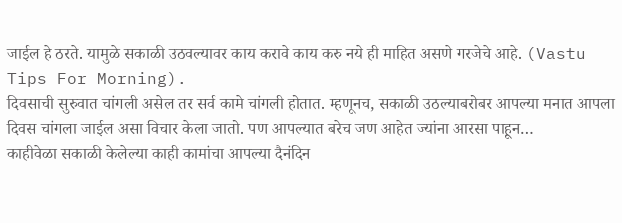जाईल हे ठरते. यामुळे सकाळी उठवल्यावर काय करावे काय करु नये ही माहित असणे गरजेचे आहे. (Vastu Tips For Morning).
दिवसाची सुरुवात चांगली असेल तर सर्व कामे चांगली होतात. म्हणूनच, सकाळी उठल्याबरोबर आपल्या मनात आपला दिवस चांगला जाईल असा विचार केला जातो. पण आपल्यात बरेच जण आहेत ज्यांना आरसा पाहून…
काहीवेळा सकाळी केलेल्या काही कामांचा आपल्या दैनंदिन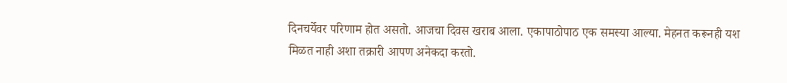दिनचर्येवर परिणाम होत असतो. आजचा दिवस खराब आला. एकापाठोपाठ एक समस्या आल्या. मेहनत करूनही यश मिळत नाही अशा तक्रारी आपण अनेकदा करतो.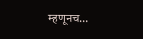म्हणूनच…